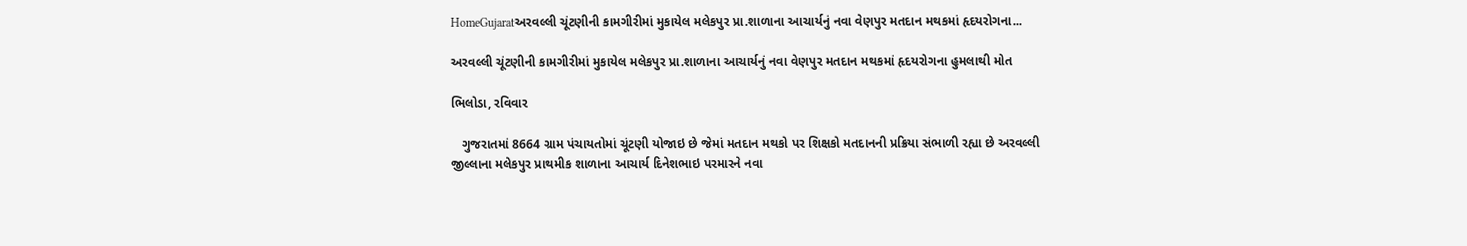HomeGujaratઅરવલ્લી ચૂંટણીની કામગીરીમાં મુકાયેલ મલેકપુર પ્રા.શાળાના આચાર્યનું નવા વેણપુર મતદાન મથકમાં હૃદયરોગના...

અરવલ્લી ચૂંટણીની કામગીરીમાં મુકાયેલ મલેકપુર પ્રા.શાળાના આચાર્યનું નવા વેણપુર મતદાન મથકમાં હૃદયરોગના હુમલાથી મોત

ભિલોડા, રવિવાર

   ગુજરાતમાં 8664 ગ્રામ પંચાયતોમાં ચૂંટણી યોજાઇ છે જેમાં મતદાન મથકો પર શિક્ષકો મતદાનની પ્રક્રિયા સંભાળી રહ્યા છે અરવલ્લી જીલ્લાના મલેકપુર પ્રાથમીક શાળાના આચાર્ય દિનેશભાઇ પરમારને નવા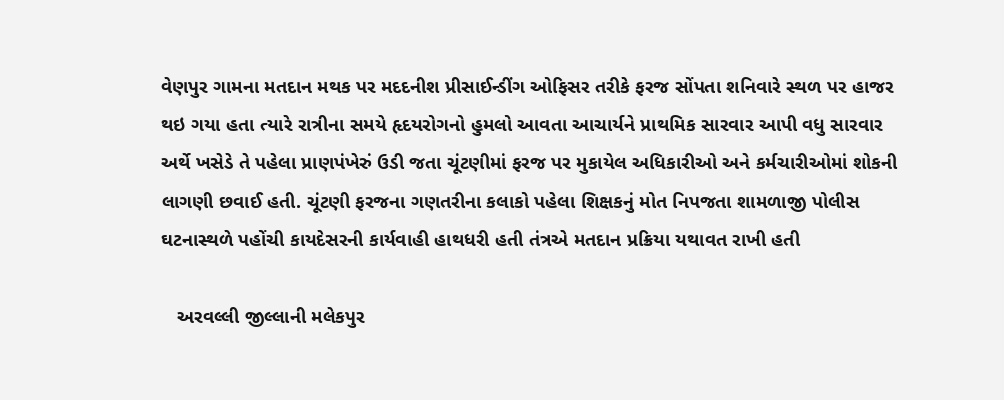વેણપુર ગામના મતદાન મથક પર મદદનીશ પ્રીસાઈન્ડીંગ ઓફિસર તરીકે ફરજ સોંપતા શનિવારે સ્થળ પર હાજર થઇ ગયા હતા ત્યારે રાત્રીના સમયે હૃદયરોગનો હુમલો આવતા આચાર્યને પ્રાથમિક સારવાર આપી વધુ સારવાર અર્થે ખસેડે તે પહેલા પ્રાણપંખેરું ઉડી જતા ચૂંટણીમાં ફરજ પર મુકાયેલ અધિકારીઓ અને કર્મચારીઓમાં શોકની લાગણી છવાઈ હતી. ચૂંટણી ફરજના ગણતરીના કલાકો પહેલા શિક્ષકનું મોત નિપજતા શામળાજી પોલીસ ઘટનાસ્થળે પહોંચી કાયદેસરની કાર્યવાહી હાથધરી હતી તંત્રએ મતદાન પ્રક્રિયા યથાવત રાખી હતી

   અરવલ્લી જીલ્લાની મલેકપુર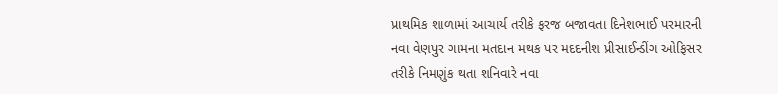પ્રાથમિક શાળામાં આચાર્ય તરીકે ફરજ બજાવતા દિનેશભાઈ પરમારની નવા વેણપુર ગામના મતદાન મથક પર મદદનીશ પ્રીસાઈન્ડીંગ ઓફિસર તરીકે નિમણુંક થતા શનિવારે નવા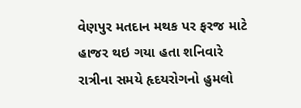વેણપુર મતદાન મથક પર ફરજ માટે હાજર થઇ ગયા હતા શનિવારે રાત્રીના સમયે હૃદયરોગનો હુમલો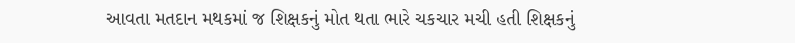આવતા મતદાન મથકમાં જ શિક્ષકનું મોત થતા ભારે ચકચાર મચી હતી શિક્ષકનું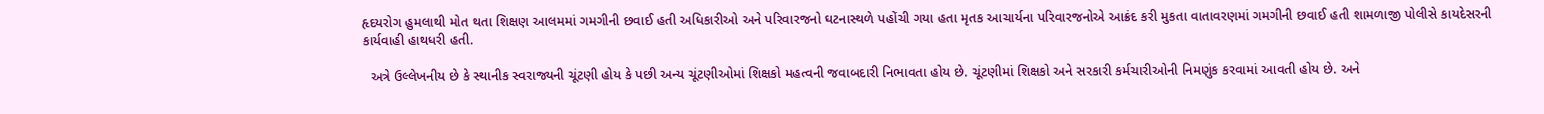હૃદયરોગ હુમલાથી મોત થતા શિક્ષણ આલમમાં ગમગીની છવાઈ હતી અધિકારીઓ અને પરિવારજનો ઘટનાસ્થળે પહોંચી ગયા હતા મૃતક આચાર્યના પરિવારજનોએ આક્રંદ કરી મુકતા વાતાવરણમાં ગમગીની છવાઈ હતી શામળાજી પોલીસે કાયદેસરની કાર્યવાહી હાથધરી હતી.

  અત્રે ઉલ્લેખનીય છે કે સ્થાનીક સ્વરાજ્યની ચૂંટણી હોય કે પછી અન્ય ચૂંટણીઓમાં શિક્ષકો મહત્વની જવાબદારી નિભાવતા હોય છે. ચૂંટણીમાં શિક્ષકો અને સરકારી કર્મચારીઓની નિમણુંક કરવામાં આવતી હોય છે. અને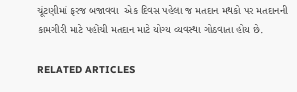ચૂંટણીમાં ફરજ બજાવવા  એક દિવસ પહેલા જ મતદાન મથકો પર મતદાનની કામગીરી માટે પહોંચી મતદાન માટે યોગ્ય વ્યવસ્થા ગોઠવાતા હોય છે.

RELATED ARTICLES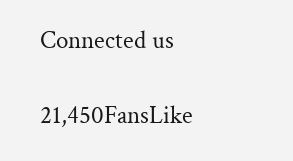Connected us

21,450FansLike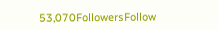53,070FollowersFollow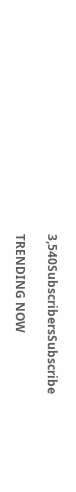3,540SubscribersSubscribe

TRENDING NOW